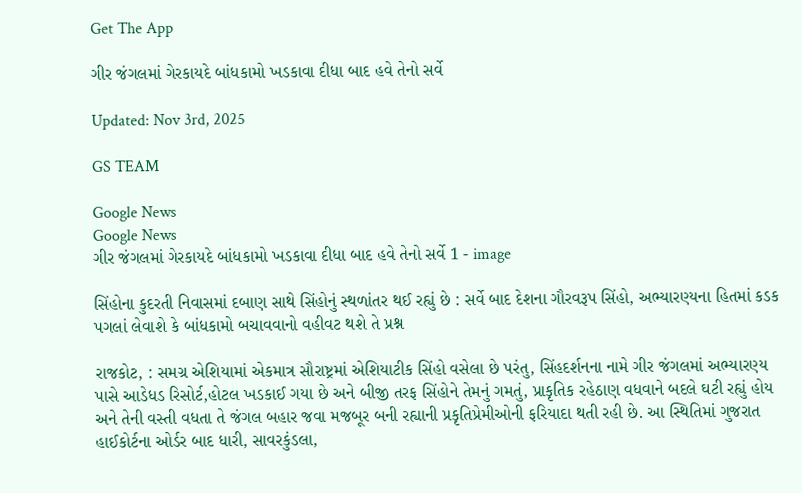Get The App

ગીર જંગલમાં ગેરકાયદે બાંધકામો ખડકાવા દીધા બાદ હવે તેનો સર્વે

Updated: Nov 3rd, 2025

GS TEAM

Google News
Google News
ગીર જંગલમાં ગેરકાયદે બાંધકામો ખડકાવા દીધા બાદ હવે તેનો સર્વે 1 - image

સિંહોના કુદરતી નિવાસમાં દબાણ સાથે સિંહોનું સ્થળાંતર થઈ રહ્યું છે : સર્વે બાદ દેશના ગૌરવરૂપ સિંહો, અભ્યારણ્યના હિતમાં કડક પગલાં લેવાશે કે બાંધકામો બચાવવાનો વહીવટ થશે તે પ્રશ્ન

રાજકોટ, : સમગ્ર એશિયામાં એકમાત્ર સૌરાષ્ટ્રમાં એશિયાટીક સિંહો વસેલા છે પરંતુ, સિંહદર્શનના નામે ગીર જંગલમાં અભ્યારણ્ય પાસે આડેધડ રિસોર્ટ,હોટલ ખડકાઈ ગયા છે અને બીજી તરફ સિંહોને તેમનું ગમતું, પ્રાકૃતિક રહેઠાણ વધવાને બદલે ઘટી રહ્યું હોય અને તેની વસ્તી વધતા તે જંગલ બહાર જવા મજબૂર બની રહ્યાની પ્રકૃતિપ્રેમીઓની ફરિયાદા થતી રહી છે. આ સ્થિતિમાં ગુજરાત હાઈકોર્ટના ઓર્ડર બાદ ધારી, સાવરકુંડલા,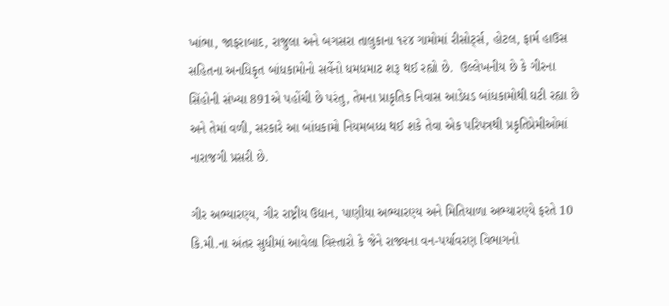ખાંભા, જાફરાબાદ, રાજુલા અને બગસરા તાલુકાના ૧૨૪ ગામોમાં રીસોર્ટ્સ, હોટલ, ફાર્મ હાઉસ સહિતના અનધિકૃત બાંધકામોનો સર્વેનો ધમધમાટ શરૂ થઈ રહ્યો છે.  ઉલ્લેખનીય છે કે ગીરના સિંહોની સંખ્યા 891એ પહોંચી છે પરંતુ, તેમના પ્રાકૃતિક નિવાસ આડેધડ બાંધકામોથી ઘટી રહ્યા છે અને તેમાં વળી, સરકારે આ બાંધકામો નિયમબધ્ધ થઈ શકે તેવા એક પરિપત્રથી પ્રકૃતિપ્રેમીઓમાં નારાજગી પ્રસરી છે.

ગીર અભ્યારણ્ય, ગીર રાષ્ટ્રીય ઉદ્યાન, પાણીયા અભ્યારણ્ય અને મિતિયાળા અભ્યારણ્યે ફરતે 10 કિ.મી.ના અંતર સુધીમાં આવેલા વિસ્તારો કે જેને રાજ્યના વન-પર્યાવરણ વિભાગનો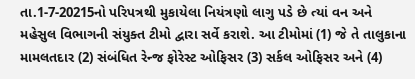તા.1-7-20215નો પરિપત્રથી મુકાયેલા નિયંત્રણો લાગુ પડે છે ત્યાં વન અને મહેસુલ વિભાગની સંયુક્ત ટીમો દ્વારા સર્વે કરાશે. આ ટીમોમાં (1) જે તે તાલુકાના મામલતદાર (2) સંબંધિત રેન્જ ફોરેસ્ટ ઓફિસર (3) સર્કલ ઓફિસર અને (4)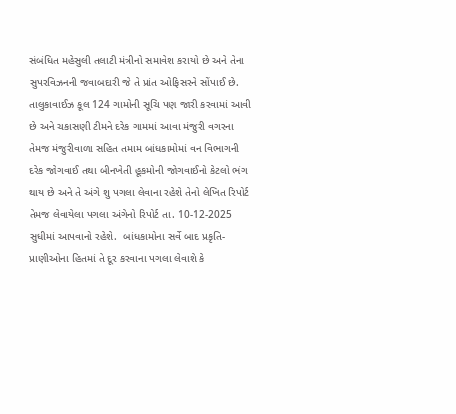સંબંધિત મહેસુલી તલાટી મંત્રીનો સમાવેશ કરાયો છે અને તેના સુપરવિઝનની જવાબદારી જે તે પ્રાંત ઓફિસરને સોંપાઈ છે. તાલુકાવાઈઝ કૂલ 124 ગામોની સૂચિ પણ જારી કરવામાં આવી છે અને ચકાસણી ટીમને દરેક ગામમાં આવા મંજુરી વગરના તેમજ મંજુરીવાળા સહિત તમામ બાંધકામોમાં વન વિભાગની દરેક જોગવાઈ તથા બીનખેતી હૂકમોની જોગવાઈનો કેટલો ભંગ થાય છે અને તે અંગે શુ પગલા લેવાના રહેશે તેનો લેખિત રિપોર્ટ તેમજ લેવાયેલા પગલા અંગેનો રિપોર્ટ તા. 10-12-2025  સુધીમાં આપવાનો રહેશે.  બાંધકામોના સર્વે બાદ પ્રકૃતિ-પ્રાણીઓના હિતમાં તે દૂર કરવાના પગલા લેવાશે કે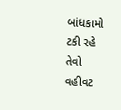બાંધકામો ટકી રહે તેવો વહીવટ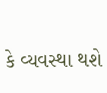કે વ્યવસ્થા થશે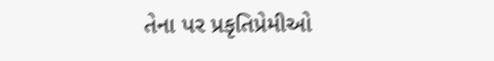તેના પર પ્રકૃતિપ્રેમીઓ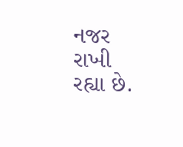નજર રાખી રહ્યા છે.